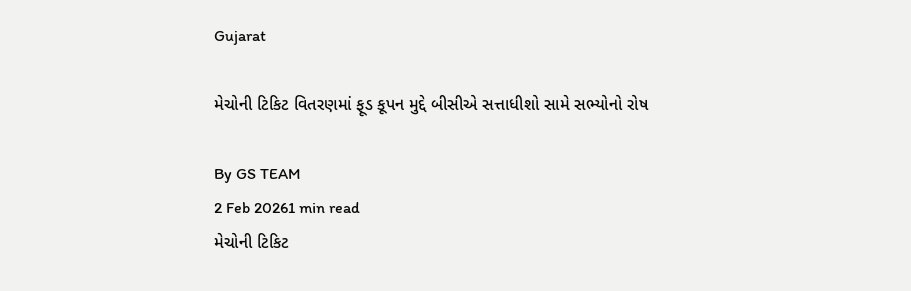Gujarat

મેચોની ટિકિટ વિતરણમાં ફૂડ કૂપન મુદ્દે બીસીએ સત્તાધીશો સામે સભ્યોનો રોષ

By GS TEAM
2 Feb 20261 min read
મેચોની ટિકિટ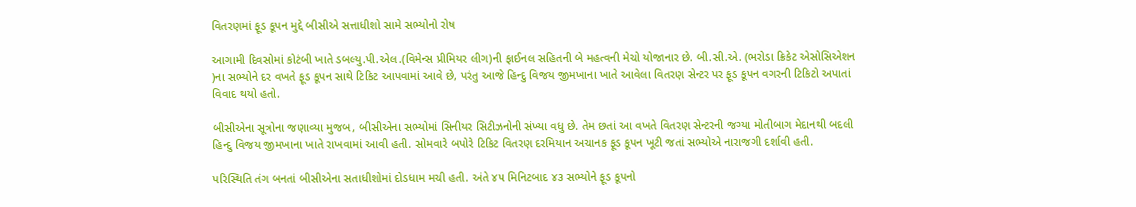વિતરણમાં ફૂડ કૂપન મુદ્દે બીસીએ સત્તાધીશો સામે સભ્યોનો રોષ

આગામી દિવસોમાં કોટંબી ખાતે ડબલ્યુ.પી.એલ.(વિમેન્સ પ્રીમિયર લીગ)ની ફાઈનલ સહિતની બે મહત્વની મેચો યોજાનાર છે. બી.સી.એ. (ભરોડા ક્રિકેટ એસોસિએશન )ના સભ્યોને દર વખતે ફૂડ કૂપન સાથે ટિકિટ આપવામાં આવે છે, પરંતુ આજે હિન્દુ વિજય જીમખાના ખાતે આવેલા વિતરણ સેન્ટર પર ફૂડ કૂપન વગરની ટિકિટો અપાતાં વિવાદ થયો હતો.

બીસીએના સૂત્રોના જણાવ્યા મુજબ, બીસીએના સભ્યોમાં સિનીયર સિટીઝનોની સંખ્યા વધુ છે. તેમ છતાં આ વખતે વિતરણ સેન્ટરની જગ્યા મોતીબાગ મેદાનથી બદલી હિન્દુ વિજય જીમખાના ખાતે રાખવામાં આવી હતી. સોમવારે બપોરે ટિકિટ વિતરણ દરમિયાન અચાનક ફૂડ કૂપન ખૂટી જતાં સભ્યોએ નારાજગી દર્શાવી હતી.

પરિસ્થિતિ તંગ બનતાં બીસીએના સતાધીશોમાં દોડધામ મચી હતી. અંતે ૪૫ મિનિટબાદ ૪૩ સભ્યોને ફૂડ કૂપનો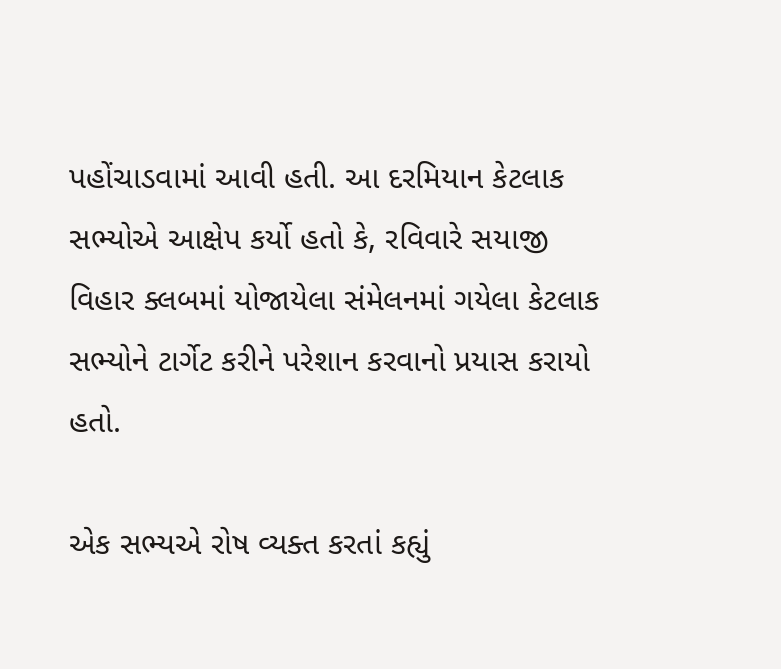પહોંચાડવામાં આવી હતી. આ દરમિયાન કેટલાક સભ્યોએ આક્ષેપ કર્યો હતો કે, રવિવારે સયાજી વિહાર ક્લબમાં યોજાયેલા સંમેલનમાં ગયેલા કેટલાક સભ્યોને ટાર્ગેટ કરીને પરેશાન કરવાનો પ્રયાસ કરાયો હતો.

એક સભ્યએ રોષ વ્યક્ત કરતાં કહ્યું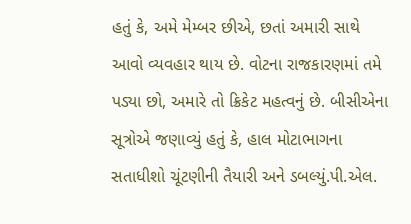હતું કે, અમે મેમ્બર છીએ, છતાં અમારી સાથે આવો વ્યવહાર થાય છે. વોટના રાજકારણમાં તમે પડ્યા છો, અમારે તો ક્રિકેટ મહત્વનું છે. બીસીએના સૂત્રોએ જણાવ્યું હતું કે, હાલ મોટાભાગના સતાધીશો ચૂંટણીની તૈયારી અને ડબલ્યું.પી.એલ.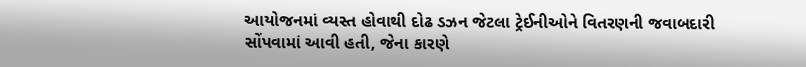આયોજનમાં વ્યસ્ત હોવાથી દોઢ ડઝન જેટલા ટ્રેઈનીઓને વિતરણની જવાબદારી સોંપવામાં આવી હતી, જેના કારણે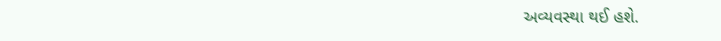અવ્યવસ્થા થઈ હશે.